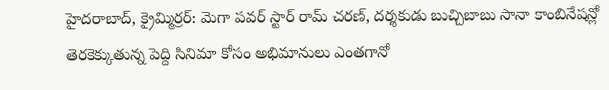హైదరాబాద్, క్రైమ్మిర్రర్: మెగా పవర్ స్టార్ రామ్ చరణ్, దర్శకుడు బుచ్చిబాబు సానా కాంబినేషన్లో తెరకెక్కుతున్న పెద్ది సినిమా కోసం అభిమానులు ఎంతగానో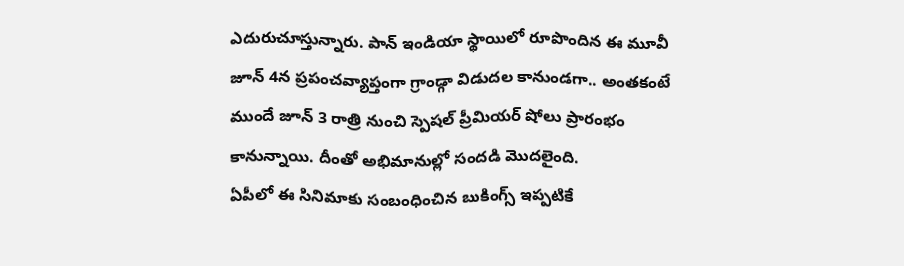ఎదురుచూస్తున్నారు. పాన్ ఇండియా స్థాయిలో రూపొందిన ఈ మూవీ జూన్ 4న ప్రపంచవ్యాప్తంగా గ్రాండ్గా విడుదల కానుండగా.. అంతకంటే ముందే జూన్ 3 రాత్రి నుంచి స్పెషల్ ప్రీమియర్ షోలు ప్రారంభం కానున్నాయి. దీంతో అభిమానుల్లో సందడి మొదలైంది.
ఏపీలో ఈ సినిమాకు సంబంధించిన బుకింగ్స్ ఇప్పటికే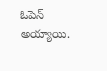ఓపెన్ అయ్యాయి.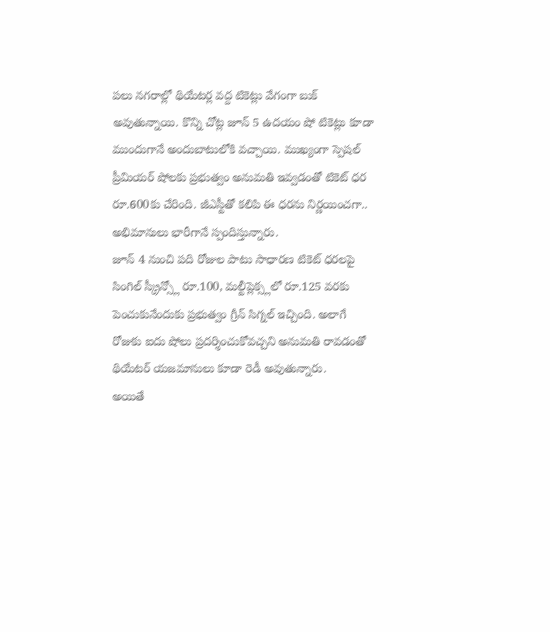పలు నగరాల్లో థియేటర్ల వద్ద టికెట్లు వేగంగా బుక్ అవుతున్నాయి. కొన్ని చోట్ల జూన్ 5 ఉదయం షో టికెట్లు కూడా ముందుగానే అందుబాటులోకి వచ్చాయి. ముఖ్యంగా స్పెషల్ ప్రీమియర్ షోలకు ప్రభుత్వం అనుమతి ఇవ్వడంతో టికెట్ ధర రూ.600కు చేరింది. జీఎస్టీతో కలిపి ఈ ధరను నిర్ణయించగా.. అభిమానులు భారీగానే స్పందిస్తున్నారు.
జూన్ 4 నుంచి పది రోజుల పాటు సాధారణ టికెట్ ధరలపై సింగిల్ స్క్రీన్స్లో రూ.100, మల్టీప్లెక్స్లలో రూ.125 వరకు పెంచుకునేందుకు ప్రభుత్వం గ్రీన్ సిగ్నల్ ఇచ్చింది. అలాగే రోజుకు ఐదు షోలు ప్రదర్శించుకోవచ్చని అనుమతి రావడంతో థియేటర్ యజమానులు కూడా రెడీ అవుతున్నారు.
అయితే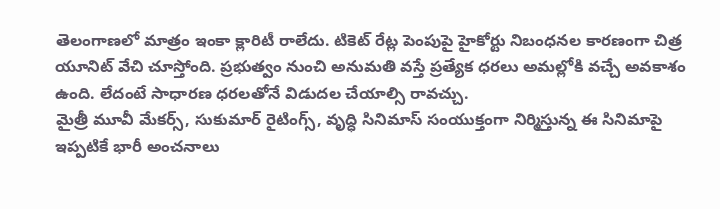తెలంగాణలో మాత్రం ఇంకా క్లారిటీ రాలేదు. టికెట్ రేట్ల పెంపుపై హైకోర్టు నిబంధనల కారణంగా చిత్ర యూనిట్ వేచి చూస్తోంది. ప్రభుత్వం నుంచి అనుమతి వస్తే ప్రత్యేక ధరలు అమల్లోకి వచ్చే అవకాశం ఉంది. లేదంటే సాధారణ ధరలతోనే విడుదల చేయాల్సి రావచ్చు.
మైత్రీ మూవీ మేకర్స్, సుకుమార్ రైటింగ్స్, వృద్ధి సినిమాస్ సంయుక్తంగా నిర్మిస్తున్న ఈ సినిమాపై ఇప్పటికే భారీ అంచనాలు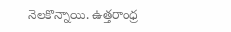నెలకొన్నాయి. ఉత్తరాంధ్ర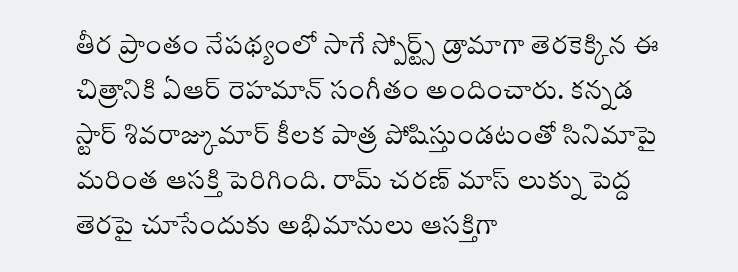తీర ప్రాంతం నేపథ్యంలో సాగే స్పోర్ట్స్ డ్రామాగా తెరకెక్కిన ఈ చిత్రానికి ఏఆర్ రెహమాన్ సంగీతం అందించారు. కన్నడ స్టార్ శివరాజ్కుమార్ కీలక పాత్ర పోషిస్తుండటంతో సినిమాపై మరింత ఆసక్తి పెరిగింది. రామ్ చరణ్ మాస్ లుక్ను పెద్ద తెరపై చూసేందుకు అభిమానులు ఆసక్తిగా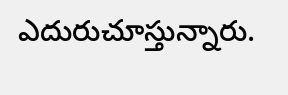ఎదురుచూస్తున్నారు.